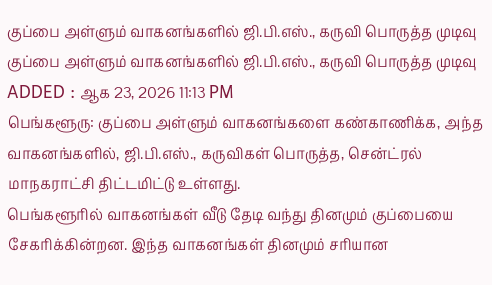குப்பை அள்ளும் வாகனங்களில் ஜி.பி.எஸ்., கருவி பொருத்த முடிவு
குப்பை அள்ளும் வாகனங்களில் ஜி.பி.எஸ்., கருவி பொருத்த முடிவு
ADDED : ஆக 23, 2026 11:13 PM
பெங்களூரு: குப்பை அள்ளும் வாகனங்களை கண்காணிக்க, அந்த வாகனங்களில், ஜி.பி.எஸ்., கருவிகள் பொருத்த, சென்ட்ரல் மாநகராட்சி திட்டமிட்டு உள்ளது.
பெங்களூரில் வாகனங்கள் வீடு தேடி வந்து தினமும் குப்பையை சேகரிக்கின்றன. இந்த வாகனங்கள் தினமும் சரியான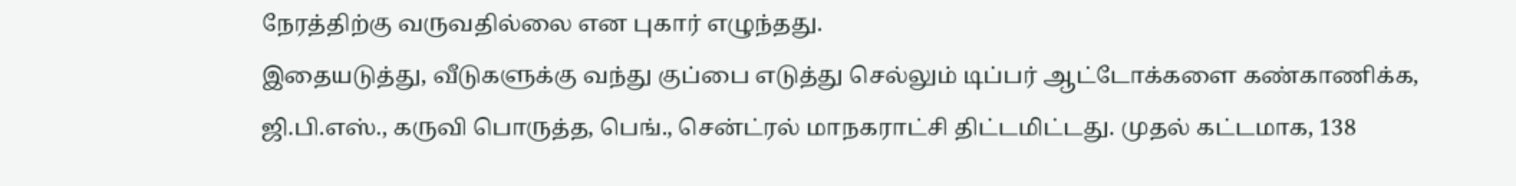நேரத்திற்கு வருவதில்லை என புகார் எழுந்தது.
இதையடுத்து, வீடுகளுக்கு வந்து குப்பை எடுத்து செல்லும் டிப்பர் ஆட்டோக்களை கண்காணிக்க, ஜி.பி.எஸ்., கருவி பொருத்த, பெங்., சென்ட்ரல் மாநகராட்சி திட்டமிட்டது. முதல் கட்டமாக, 138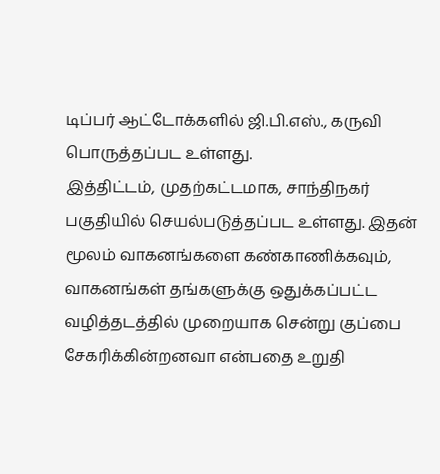டிப்பர் ஆட்டோக்களில் ஜி.பி.எஸ்., கருவி பொருத்தப்பட உள்ளது.
இத்திட்டம், முதற்கட்டமாக, சாந்திநகர் பகுதியில் செயல்படுத்தப்பட உள்ளது. இதன் மூலம் வாகனங்களை கண்காணிக்கவும், வாகனங்கள் தங்களுக்கு ஒதுக்கப்பட்ட வழித்தடத்தில் முறையாக சென்று குப்பை சேகரிக்கின்றனவா என்பதை உறுதி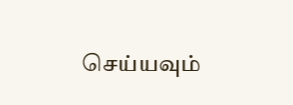செய்யவும்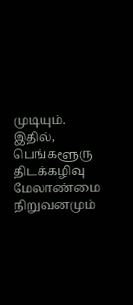முடியும்.
இதில், பெங்களூரு திடக்கழிவு மேலாண்மை நிறுவனமும்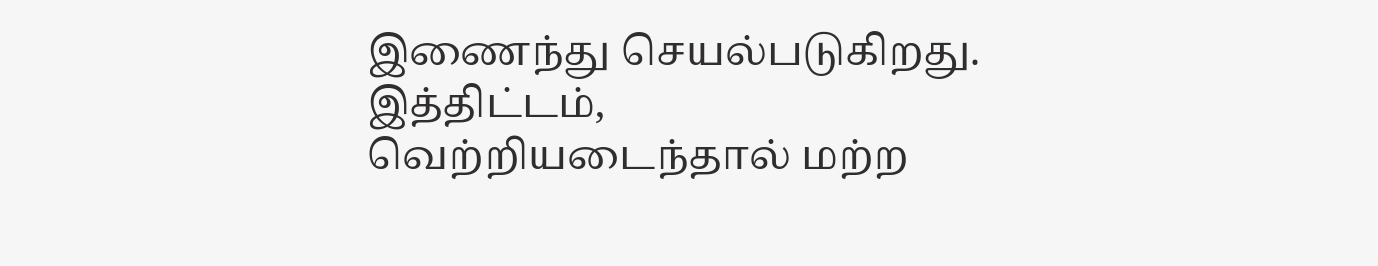இணைந்து செயல்படுகிறது. இத்திட்டம், வெற்றியடைந்தால் மற்ற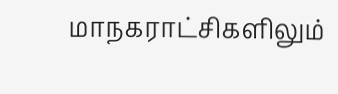மாநகராட்சிகளிலும்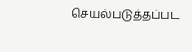செயல்படுத்தப்பட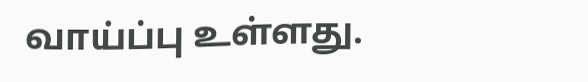வாய்ப்பு உள்ளது.